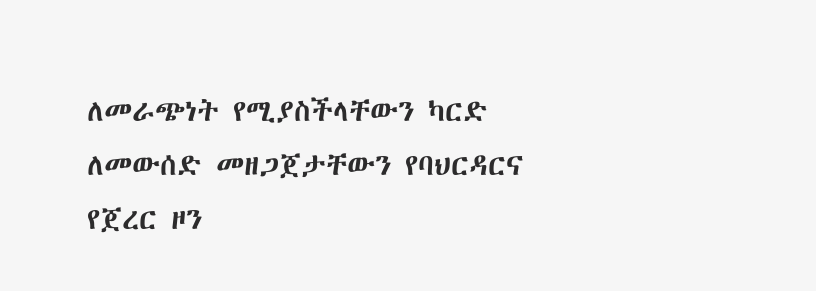ለመራጭነት የሚያስችላቸውን ካርድ ለመውሰድ መዘጋጀታቸውን የባህርዳርና የጀረር ዞን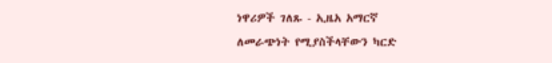ነዋሪዎች ገለጹ - ኢዜአ አማርኛ
ለመራጭነት የሚያስችላቸውን ካርድ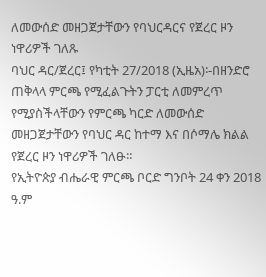ለመውሰድ መዘጋጀታቸውን የባህርዳርና የጀረር ዞን ነዋሪዎች ገለጹ
ባህር ዳር/ጀረር፤ የካቲት 27/2018 (ኢዜአ)፡-በዘንድሮ ጠቅላላ ምርጫ የሚፈልጉትን ፓርቲ ለመምረጥ የሚያስችላቸውን የምርጫ ካርድ ለመውሰድ መዘጋጀታቸውን የባህር ዳር ከተማ እና በሶማሌ ክልል የጀረር ዞን ነዋሪዎች ገለፁ።
የኢትዮጵያ ብሔራዊ ምርጫ ቦርድ ግንቦት 24 ቀን 2018 ዓ.ም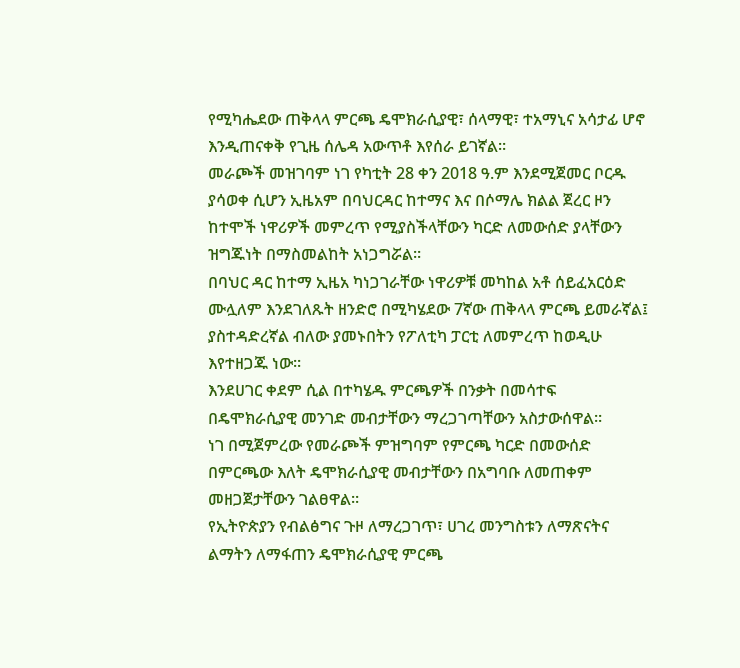የሚካሔደው ጠቅላላ ምርጫ ዴሞክራሲያዊ፣ ሰላማዊ፣ ተአማኒና አሳታፊ ሆኖ እንዲጠናቀቅ የጊዜ ሰሌዳ አውጥቶ እየሰራ ይገኛል።
መራጮች መዝገባም ነገ የካቲት 28 ቀን 2018 ዓ.ም እንደሚጀመር ቦርዱ ያሳወቀ ሲሆን ኢዜአም በባህርዳር ከተማና እና በሶማሌ ክልል ጀረር ዞን ከተሞች ነዋሪዎች መምረጥ የሚያስችላቸውን ካርድ ለመውሰድ ያላቸውን ዝግጁነት በማስመልከት አነጋግሯል።
በባህር ዳር ከተማ ኢዜአ ካነጋገራቸው ነዋሪዎቹ መካከል አቶ ሰይፈአርዕድ ሙሏለም እንደገለጹት ዘንድሮ በሚካሄደው 7ኛው ጠቅላላ ምርጫ ይመራኛል፤ ያስተዳድረኛል ብለው ያመኑበትን የፖለቲካ ፓርቲ ለመምረጥ ከወዲሁ እየተዘጋጁ ነው።
እንደሀገር ቀደም ሲል በተካሄዱ ምርጫዎች በንቃት በመሳተፍ በዴሞክራሲያዊ መንገድ መብታቸውን ማረጋገጣቸውን አስታውሰዋል።
ነገ በሚጀምረው የመራጮች ምዝግባም የምርጫ ካርድ በመውሰድ በምርጫው እለት ዴሞክራሲያዊ መብታቸውን በአግባቡ ለመጠቀም መዘጋጀታቸውን ገልፀዋል።
የኢትዮጵያን የብልፅግና ጉዞ ለማረጋገጥ፣ ሀገረ መንግስቱን ለማጽናትና ልማትን ለማፋጠን ዴሞክራሲያዊ ምርጫ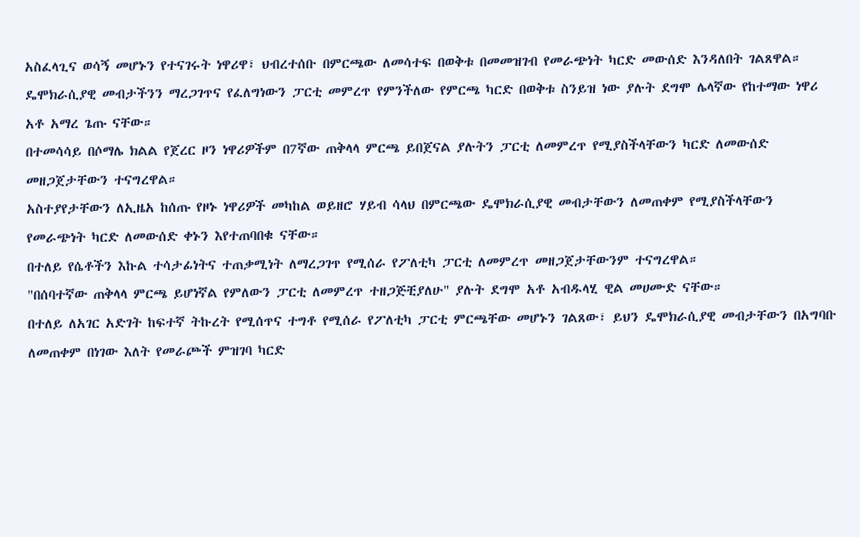አስፈላጊና ወሳኝ መሆኑን የተናገሩት ነዋሪዋ፣ ህብረተሰቡ በምርጫው ለመሳተፍ በወቅቱ በመመዝገብ የመራጭነት ካርድ መውሰድ እንዳለበት ገልጸዋል።
ዴሞክራሲያዊ መብታችንን ማረጋገጥና የፈለግነውን ፓርቲ መምረጥ የምንችለው የምርጫ ካርድ በወቅቱ ስንይዝ ነው ያሉት ደግሞ ሌላኛው የከተማው ነዋሪ አቶ አማረ ጌጡ ናቸው።
በተመሳሳይ በሶማሌ ክልል የጀረር ዞን ነዋሪዎችም በ7ኛው ጠቅላላ ምርጫ ይበጀናል ያሉትን ፓርቲ ለመምረጥ የሚያስችላቸውን ካርድ ለመውሰድ መዘጋጀታቸውን ተናግረዋል።
አስተያየታቸውን ለኢዜአ ከሰጡ የዞኑ ነዋሪዎች መካከል ወይዘሮ ሃይብ ሳላህ በምርጫው ዴሞክራሲያዊ መብታቸውን ለመጠቀም የሚያስችላቸውን የመራጭነት ካርድ ለመውሰድ ቀኑን እየተጠባበቁ ናቸው።
በተለይ የሴቶችን እኩል ተሳታፊነትና ተጠቃሚነት ለማረጋገጥ የሚሰራ የፖለቲካ ፓርቲ ለመምረጥ መዘጋጀታቸውንም ተናግረዋል።
"በሰባተኛው ጠቅላላ ምርጫ ይሆነኛል የምለውን ፓርቲ ለመምረጥ ተዘጋጅቺያለሁ" ያሉት ደግሞ አቶ አብዱላሂ ዊል መሀሙድ ናቸው።
በተለይ ለአገር አድገት ከፍተኛ ትኩረት የሚሰጥና ተግቶ የሚሰራ የፖለቲካ ፓርቲ ምርጫቸው መሆኑን ገልጸው፣ ይህን ዴሞክራሲያዊ መብታቸውን በአግባቡ ለመጠቀም በነገው እለት የመራጮች ምዝገባ ካርድ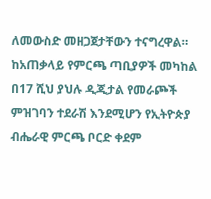ለመውስድ መዘጋጀታቸውን ተናግረዋል።
ከአጠቃላይ የምርጫ ጣቢያዎች መካከል በ17 ሺህ ያህሉ ዲጂታል የመራጮች ምዝገባን ተደራሽ እንደሚሆን የኢትዮጵያ ብሔራዊ ምርጫ ቦርድ ቀደም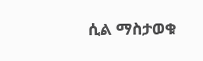ሲል ማስታወቁ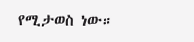የሚታወስ ነው።